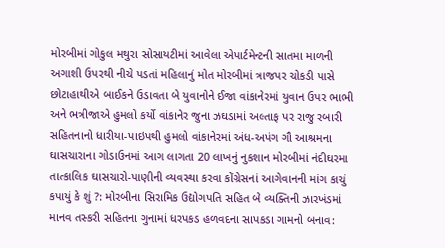મોરબીમાં ગોકુલ મથુરા સોસાયટીમાં આવેલા એપાર્ટમેન્ટની સાતમા માળની અગાશી ઉપરથી નીચે પડતાં મહિલાનું મોત મોરબીમાં ત્રાજપર ચોકડી પાસે છોટાહાથીએ બાઈકને ઉડાવતા બે યુવાનોને ઈજા વાંકાનેરમાં યુવાન ઉપર ભાભી અને ભત્રીજાએ હુમલો કર્યો વાંકાનેર જુના ઝઘડામાં અલ્તાફ પર રાજુ રબારી સહિતનાનો ધારીયા-પાઇપથી હુમલો વાંકાનેરમાં અંધ-અપંગ ગૌ આશ્રમના ઘાસચારાના ગોડાઉનમાં આગ લાગતા 20 લાખનું નુકશાન મોરબીમાં નંદીઘરમા તાત્કાલિક ઘાસચારો-પાણીની વ્યવસ્થા કરવા કોંગ્રેસનાં આગેવાનની માંગ કાચું કપાયું કે શું ?: મોરબીના સિરામિક ઉદ્યોગપતિ સહિત બે વ્યક્તિની ઝારખંડમાં માનવ તસ્કરી સહિતના ગુનામાં ધરપકડ હળવદના સાપકડા ગામનો બનાવ: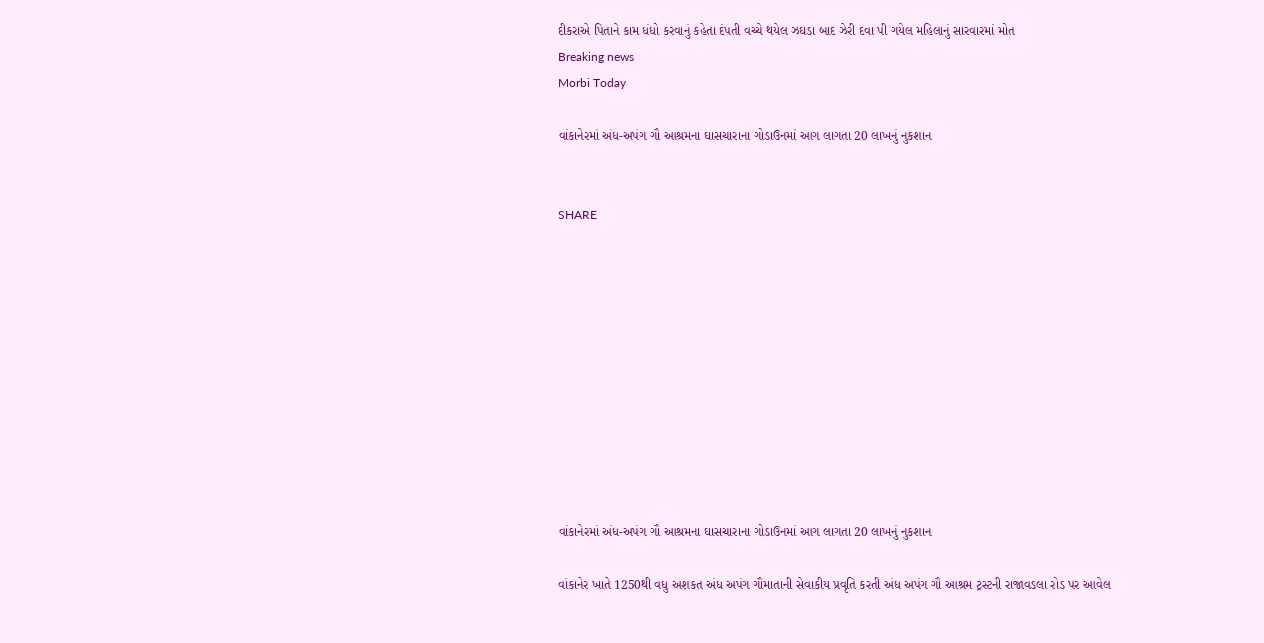દીકરાએ પિતાને કામ ધંધો કરવાનું કહેતા દંપતી વચ્ચે થયેલ ઝઘડા બાદ ઝેરી દવા પી ગયેલ મહિલાનું સારવારમાં મોત
Breaking news
Morbi Today

વાંકાનેરમાં અંધ-અપંગ ગૌ આશ્રમના ઘાસચારાના ગોડાઉનમાં આગ લાગતા 20 લાખનું નુકશાન


SHARE











વાંકાનેરમાં અંધ-અપંગ ગૌ આશ્રમના ઘાસચારાના ગોડાઉનમાં આગ લાગતા 20 લાખનું નુકશાન

વાંકાનેર ખાતે 1250થી વધુ અશકત અંધ અપંગ ગૌમાતાની સેવાકીય પ્રવૃતિ કરતી અંધ અપંગ ગૌ આશ્રમ ટ્રસ્ટની રાજાવડલા રોડ પર આવેલ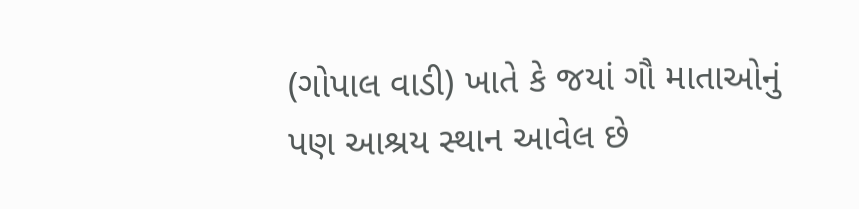(ગોપાલ વાડી) ખાતે કે જયાં ગૌ માતાઓનું પણ આશ્રય સ્થાન આવેલ છે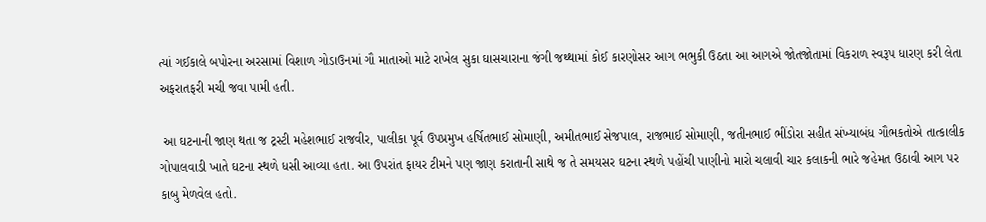ત્યાં ગઈકાલે બપોરના અરસામાં વિશાળ ગોડાઉનમાં ગૌ માતાઓ માટે રાખેલ સુકા ઘાસચારાના જંગી જથ્થામાં કોઈ કારણોસર આગ ભભુકી ઉઠતા આ આગએ જોતજોતામાં વિકરાળ સ્વરૂપ ધારણ કરી લેતા અફરાતફરી મચી જવા પામી હતી.

 આ ઘટનાની જાણ થતા જ ટ્રસ્ટી મહેશભાઈ રાજવીર, પાલીકા પૂર્વ ઉપપ્રમુખ હર્ષિતભાઈ સોમાણી, અમીતભાઈ સેજપાલ, રાજભાઈ સોમાણી, જતીનભાઈ ભીંડોરા સહીત સંખ્યાબંધ ગૌભકતોએ તાત્કાલીક ગોપાલવાડી ખાતે ઘટના સ્થળે ધસી આવ્યા હતા. આ ઉપરાંત ફાયર ટીમને પણ જાણ કરાતાની સાથે જ તે સમયસર ઘટના સ્થળે પહોંચી પાણીનો મારો ચલાવી ચાર કલાકની ભારે જહેમત ઉઠાવી આગ પર કાબુ મેળવેલ હતો.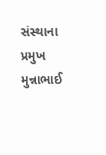સંસ્થાના પ્રમુખ મુન્નાભાઈ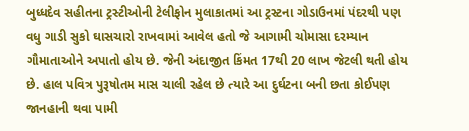બુધ્ધદેવ સહીતના ટ્રસ્ટીઓની ટેલીફોન મુલાકાતમાં આ ટ્રસ્ટના ગોડાઉનમાં પંદરથી પણ વધુ ગાડી સુકો ઘાસચારો રાખવામાં આવેલ હતો જે આગામી ચોમાસા દરમ્યાન ગૌમાતાઓને અપાતો હોય છે. જેની અંદાજીત કિંમત 17થી 20 લાખ જેટલી થતી હોય છે. હાલ પવિત્ર પુરૂષોતમ માસ ચાલી રહેલ છે ત્યારે આ દુર્ઘટના બની છતા કોઈપણ જાનહાની થવા પામી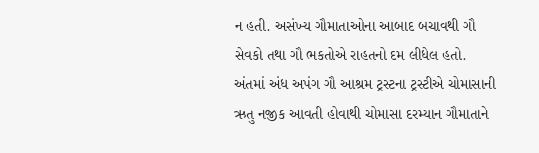ન હતી. અસંખ્ય ગૌમાતાઓના આબાદ બચાવથી ગૌ સેવકો તથા ગૌ ભકતોએ રાહતનો દમ લીધેલ હતો. અંતમાં અંધ અપંગ ગૌ આશ્રમ ટ્રસ્ટના ટ્રસ્ટીએ ચોમાસાની ઋતુ નજીક આવતી હોવાથી ચોમાસા દરમ્યાન ગૌમાતાને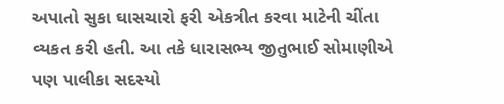અપાતો સુકા ઘાસચારો ફરી એકત્રીત કરવા માટેની ચીંતા વ્યકત કરી હતી. આ તકે ધારાસભ્ય જીતુભાઈ સોમાણીએ પણ પાલીકા સદસ્યો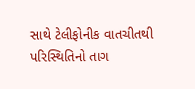સાથે ટેલીફોનીક વાતચીતથી પરિસ્થિતિનો તાગ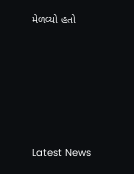મેળવ્યો હતો






Latest News